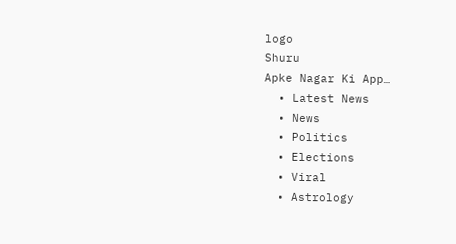logo
Shuru
Apke Nagar Ki App…
  • Latest News
  • News
  • Politics
  • Elections
  • Viral
  • Astrology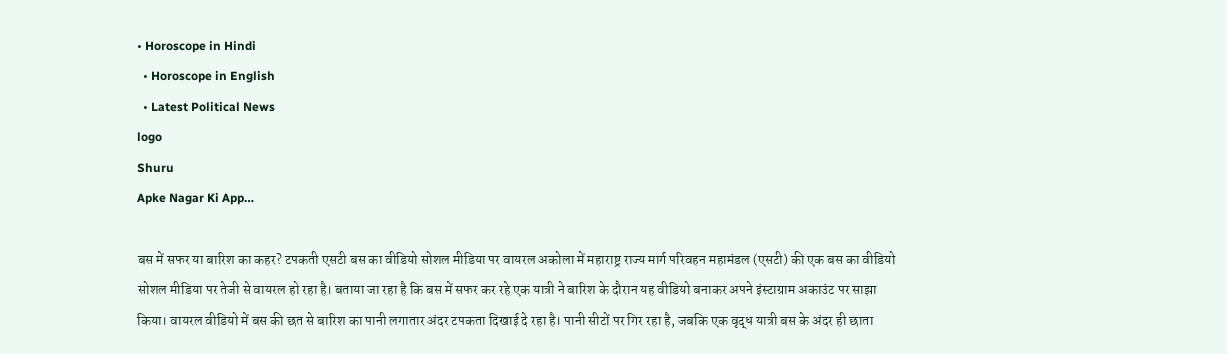• Horoscope in Hindi
  • Horoscope in English
  • Latest Political News
logo
Shuru
Apke Nagar Ki App…

बस में सफर या बारिश का कहर? टपकती एसटी बस का वीडियो सोशल मीडिया पर वायरल अकोला में महाराष्ट्र राज्य मार्ग परिवहन महामंडल (एसटी) की एक बस का वीडियो सोशल मीडिया पर तेजी से वायरल हो रहा है। बताया जा रहा है कि बस में सफर कर रहे एक यात्री ने बारिश के दौरान यह वीडियो बनाकर अपने इंस्टाग्राम अकाउंट पर साझा किया। वायरल वीडियो में बस की छत से बारिश का पानी लगातार अंदर टपकता दिखाई दे रहा है। पानी सीटों पर गिर रहा है, जबकि एक वृद्ध यात्री बस के अंदर ही छाता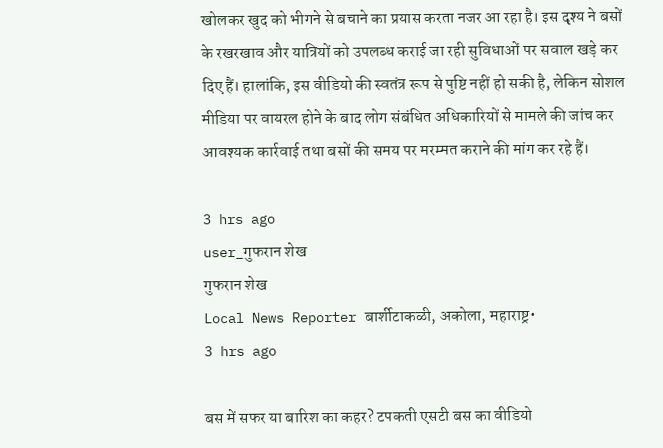खोलकर खुद को भीगने से बचाने का प्रयास करता नजर आ रहा है। इस दृश्य ने बसों के रखरखाव और यात्रियों को उपलब्ध कराई जा रही सुविधाओं पर सवाल खड़े कर दिए हैं। हालांकि, इस वीडियो की स्वतंत्र रूप से पुष्टि नहीं हो सकी है, लेकिन सोशल मीडिया पर वायरल होने के बाद लोग संबंधित अधिकारियों से मामले की जांच कर आवश्यक कार्रवाई तथा बसों की समय पर मरम्मत कराने की मांग कर रहे हैं।

3 hrs ago
user_गुफरान शेख
गुफरान शेख
Local News Reporter बार्शीटाकळी, अकोला, महाराष्ट्र•
3 hrs ago

बस में सफर या बारिश का कहर? टपकती एसटी बस का वीडियो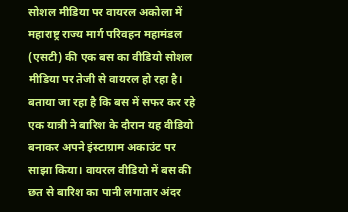सोशल मीडिया पर वायरल अकोला में महाराष्ट्र राज्य मार्ग परिवहन महामंडल (एसटी) की एक बस का वीडियो सोशल मीडिया पर तेजी से वायरल हो रहा है। बताया जा रहा है कि बस में सफर कर रहे एक यात्री ने बारिश के दौरान यह वीडियो बनाकर अपने इंस्टाग्राम अकाउंट पर साझा किया। वायरल वीडियो में बस की छत से बारिश का पानी लगातार अंदर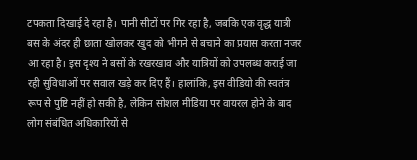टपकता दिखाई दे रहा है। पानी सीटों पर गिर रहा है, जबकि एक वृद्ध यात्री बस के अंदर ही छाता खोलकर खुद को भीगने से बचाने का प्रयास करता नजर आ रहा है। इस दृश्य ने बसों के रखरखाव और यात्रियों को उपलब्ध कराई जा रही सुविधाओं पर सवाल खड़े कर दिए हैं। हालांकि, इस वीडियो की स्वतंत्र रूप से पुष्टि नहीं हो सकी है, लेकिन सोशल मीडिया पर वायरल होने के बाद लोग संबंधित अधिकारियों से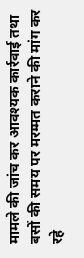मामले की जांच कर आवश्यक कार्रवाई तथा बसों की समय पर मरम्मत कराने की मांग कर रहे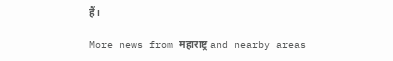हैं।

More news from महाराष्ट्र and nearby areas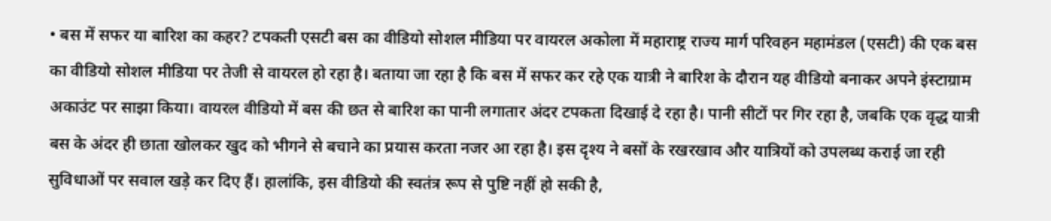• बस में सफर या बारिश का कहर? टपकती एसटी बस का वीडियो सोशल मीडिया पर वायरल अकोला में महाराष्ट्र राज्य मार्ग परिवहन महामंडल (एसटी) की एक बस का वीडियो सोशल मीडिया पर तेजी से वायरल हो रहा है। बताया जा रहा है कि बस में सफर कर रहे एक यात्री ने बारिश के दौरान यह वीडियो बनाकर अपने इंस्टाग्राम अकाउंट पर साझा किया। वायरल वीडियो में बस की छत से बारिश का पानी लगातार अंदर टपकता दिखाई दे रहा है। पानी सीटों पर गिर रहा है, जबकि एक वृद्ध यात्री बस के अंदर ही छाता खोलकर खुद को भीगने से बचाने का प्रयास करता नजर आ रहा है। इस दृश्य ने बसों के रखरखाव और यात्रियों को उपलब्ध कराई जा रही सुविधाओं पर सवाल खड़े कर दिए हैं। हालांकि, इस वीडियो की स्वतंत्र रूप से पुष्टि नहीं हो सकी है,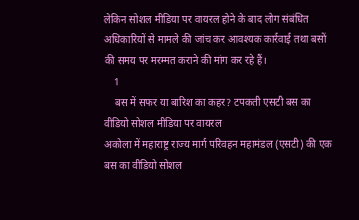लेकिन सोशल मीडिया पर वायरल होने के बाद लोग संबंधित अधिकारियों से मामले की जांच कर आवश्यक कार्रवाई तथा बसों की समय पर मरम्मत कराने की मांग कर रहे हैं।
    1
    बस में सफर या बारिश का कहर? टपकती एसटी बस का वीडियो सोशल मीडिया पर वायरल
अकोला में महाराष्ट्र राज्य मार्ग परिवहन महामंडल (एसटी) की एक बस का वीडियो सोशल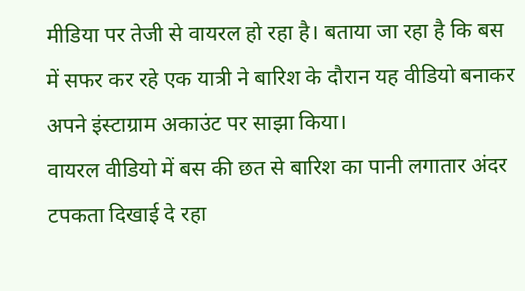मीडिया पर तेजी से वायरल हो रहा है। बताया जा रहा है कि बस में सफर कर रहे एक यात्री ने बारिश के दौरान यह वीडियो बनाकर अपने इंस्टाग्राम अकाउंट पर साझा किया।
वायरल वीडियो में बस की छत से बारिश का पानी लगातार अंदर टपकता दिखाई दे रहा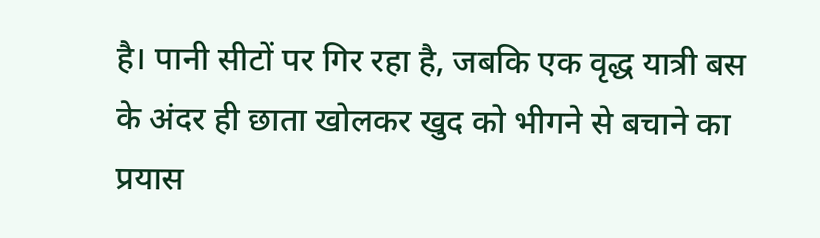है। पानी सीटों पर गिर रहा है, जबकि एक वृद्ध यात्री बस के अंदर ही छाता खोलकर खुद को भीगने से बचाने का प्रयास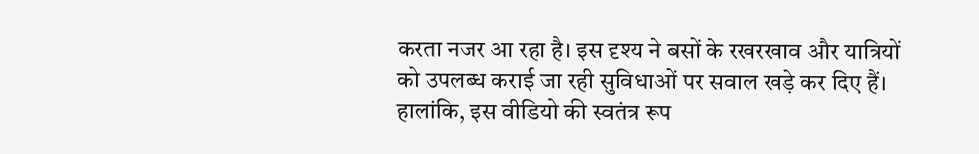करता नजर आ रहा है। इस दृश्य ने बसों के रखरखाव और यात्रियों को उपलब्ध कराई जा रही सुविधाओं पर सवाल खड़े कर दिए हैं।
हालांकि, इस वीडियो की स्वतंत्र रूप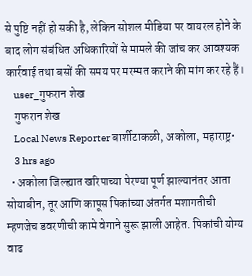से पुष्टि नहीं हो सकी है, लेकिन सोशल मीडिया पर वायरल होने के बाद लोग संबंधित अधिकारियों से मामले की जांच कर आवश्यक कार्रवाई तथा बसों की समय पर मरम्मत कराने की मांग कर रहे हैं।
    user_गुफरान शेख
    गुफरान शेख
    Local News Reporter बार्शीटाकळी, अकोला, महाराष्ट्र•
    3 hrs ago
  • अकोला जिल्ह्यात खरिपाच्या पेरण्या पूर्ण झाल्यानंतर आता सोयाबीन, तूर आणि कापूस पिकांच्या अंतर्गत मशागतीची म्हणजेच डवरणीची कामे वेगाने सुरू झाली आहेत. पिकांची योग्य वाढ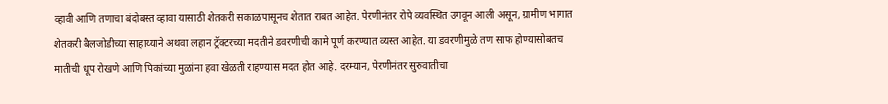व्हावी आणि तणाचा बंदोबस्त व्हावा यासाठी शेतकरी सकाळपासूनच शेतात राबत आहेत. पेरणीनंतर रोपे व्यवस्थित उगवून आली असून, ग्रामीण भागात शेतकरी बैलजोडीच्या साहाय्याने अथवा लहान ट्रॅक्टरच्या मदतीने डवरणीची कामे पूर्ण करण्यात व्यस्त आहेत. या डवरणीमुळे तण साफ होण्यासोबतच मातीची धूप रोखणे आणि पिकांच्या मुळांना हवा खेळती राहण्यास मदत होत आहे. दरम्यान, पेरणीनंतर सुरुवातीचा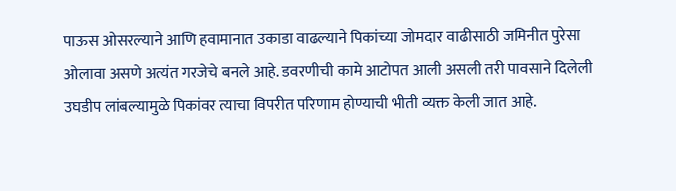पाऊस ओसरल्याने आणि हवामानात उकाडा वाढल्याने पिकांच्या जोमदार वाढीसाठी जमिनीत पुरेसा ओलावा असणे अत्यंत गरजेचे बनले आहे. डवरणीची कामे आटोपत आली असली तरी पावसाने दिलेली उघडीप लांबल्यामुळे पिकांवर त्याचा विपरीत परिणाम होण्याची भीती व्यक्त केली जात आहे.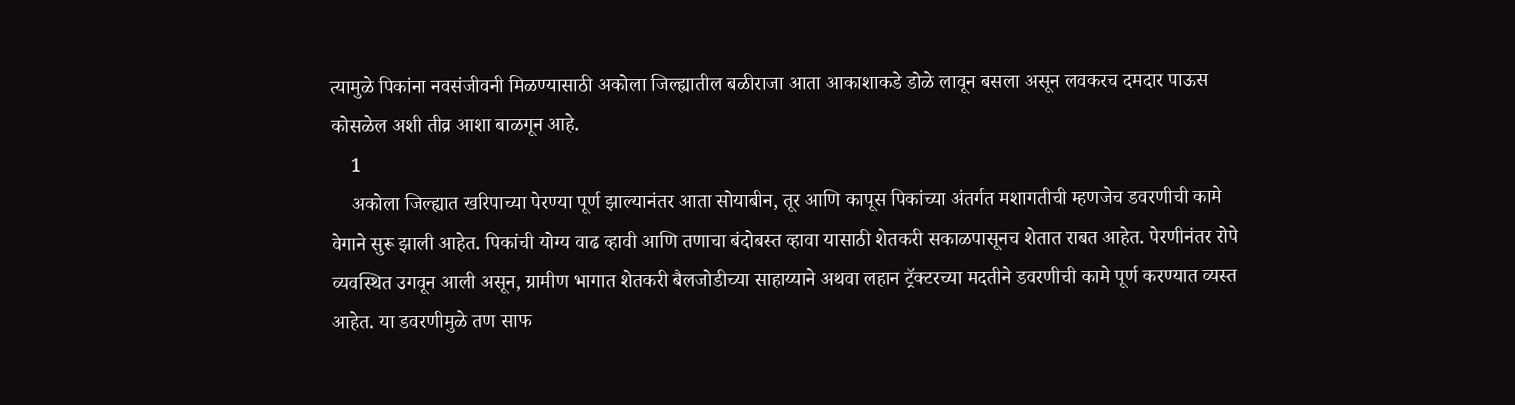त्यामुळे पिकांना नवसंजीवनी मिळण्यासाठी अकोला जिल्ह्यातील बळीराजा आता आकाशाकडे डोळे लावून बसला असून लवकरच दमदार पाऊस कोसळेल अशी तीव्र आशा बाळगून आहे.
    1
    अकोला जिल्ह्यात खरिपाच्या पेरण्या पूर्ण झाल्यानंतर आता सोयाबीन, तूर आणि कापूस पिकांच्या अंतर्गत मशागतीची म्हणजेच डवरणीची कामे वेगाने सुरू झाली आहेत. पिकांची योग्य वाढ व्हावी आणि तणाचा बंदोबस्त व्हावा यासाठी शेतकरी सकाळपासूनच शेतात राबत आहेत. पेरणीनंतर रोपे व्यवस्थित उगवून आली असून, ग्रामीण भागात शेतकरी बैलजोडीच्या साहाय्याने अथवा लहान ट्रॅक्टरच्या मदतीने डवरणीची कामे पूर्ण करण्यात व्यस्त आहेत. या डवरणीमुळे तण साफ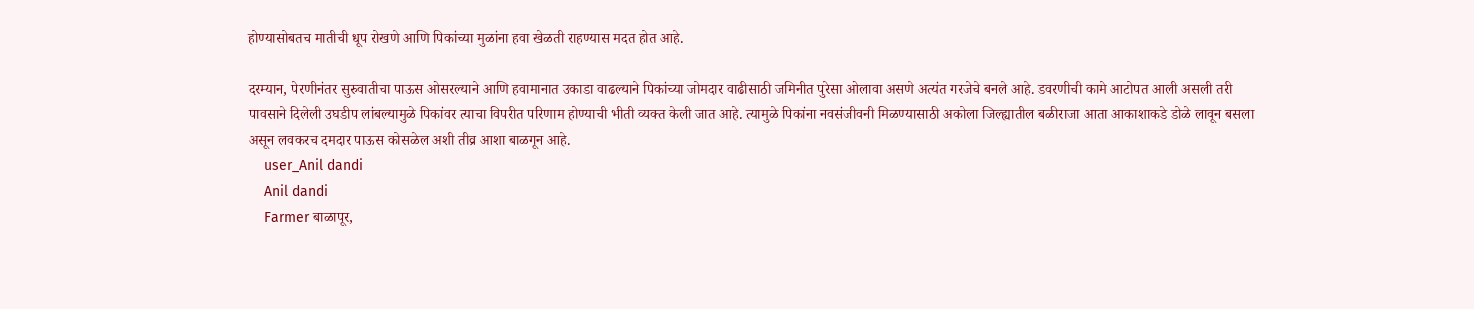होण्यासोबतच मातीची धूप रोखणे आणि पिकांच्या मुळांना हवा खेळती राहण्यास मदत होत आहे.

दरम्यान, पेरणीनंतर सुरुवातीचा पाऊस ओसरल्याने आणि हवामानात उकाडा वाढल्याने पिकांच्या जोमदार वाढीसाठी जमिनीत पुरेसा ओलावा असणे अत्यंत गरजेचे बनले आहे. डवरणीची कामे आटोपत आली असली तरी पावसाने दिलेली उघडीप लांबल्यामुळे पिकांवर त्याचा विपरीत परिणाम होण्याची भीती व्यक्त केली जात आहे. त्यामुळे पिकांना नवसंजीवनी मिळण्यासाठी अकोला जिल्ह्यातील बळीराजा आता आकाशाकडे डोळे लावून बसला असून लवकरच दमदार पाऊस कोसळेल अशी तीव्र आशा बाळगून आहे.
    user_Anil dandi
    Anil dandi
    Farmer बाळापूर,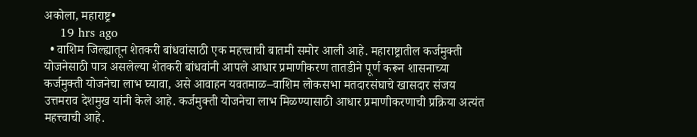अकोला, महाराष्ट्र•
    19 hrs ago
  • वाशिम जिल्ह्यातून शेतकरी बांधवांसाठी एक महत्त्वाची बातमी समोर आली आहे. महाराष्ट्रातील कर्जमुक्ती योजनेसाठी पात्र असलेल्या शेतकरी बांधवांनी आपले आधार प्रमाणीकरण तातडीने पूर्ण करून शासनाच्या कर्जमुक्ती योजनेचा लाभ घ्यावा, असे आवाहन यवतमाळ–वाशिम लोकसभा मतदारसंघाचे खासदार संजय उत्तमराव देशमुख यांनी केले आहे. कर्जमुक्ती योजनेचा लाभ मिळण्यासाठी आधार प्रमाणीकरणाची प्रक्रिया अत्यंत महत्त्वाची आहे.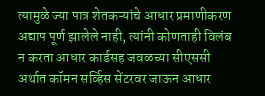त्यामुळे ज्या पात्र शेतकऱ्यांचे आधार प्रमाणीकरण अद्याप पूर्ण झालेले नाही, त्यांनी कोणताही विलंब न करता आधार कार्डसह जवळच्या सीएससी अर्थात कॉमन सर्व्हिस सेंटरवर जाऊन आधार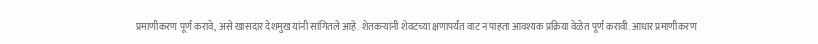प्रमाणीकरण पूर्ण करावे, असे खासदार देशमुख यांनी सांगितले आहे. शेतकऱ्यांनी शेवटच्या क्षणापर्यंत वाट न पाहता आवश्यक प्रक्रिया वेळेत पूर्ण करावी. आधार प्रमाणीकरण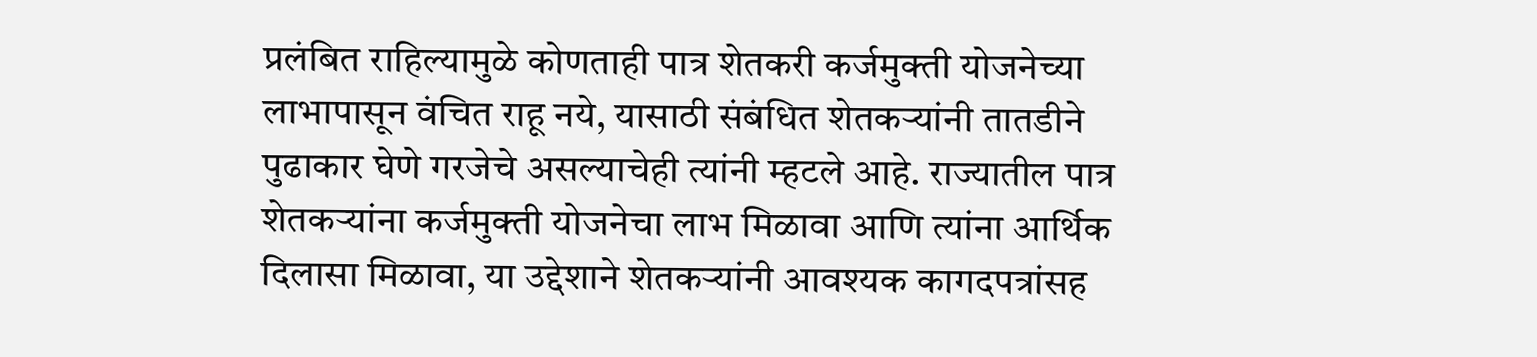प्रलंबित राहिल्यामुळे कोणताही पात्र शेतकरी कर्जमुक्ती योजनेच्या लाभापासून वंचित राहू नये, यासाठी संबंधित शेतकऱ्यांनी तातडीने पुढाकार घेणे गरजेचे असल्याचेही त्यांनी म्हटले आहे. राज्यातील पात्र शेतकऱ्यांना कर्जमुक्ती योजनेचा लाभ मिळावा आणि त्यांना आर्थिक दिलासा मिळावा, या उद्देशाने शेतकऱ्यांनी आवश्यक कागदपत्रांसह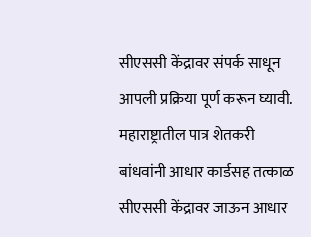सीएससी केंद्रावर संपर्क साधून आपली प्रक्रिया पूर्ण करून घ्यावी. महाराष्ट्रातील पात्र शेतकरी बांधवांनी आधार कार्डसह तत्काळ सीएससी केंद्रावर जाऊन आधार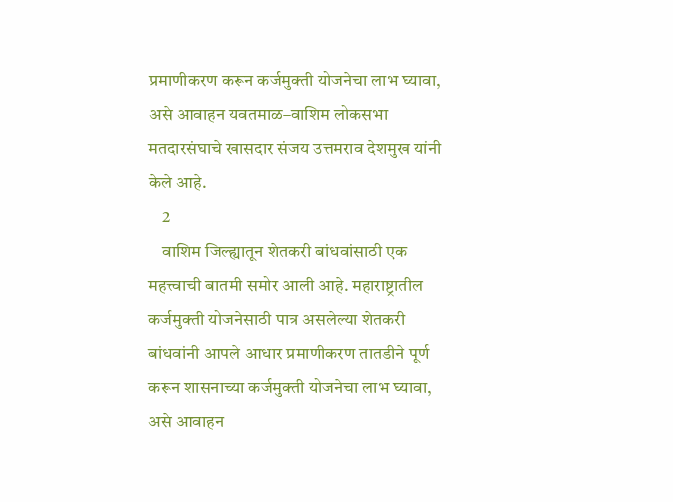प्रमाणीकरण करून कर्जमुक्ती योजनेचा लाभ घ्यावा, असे आवाहन यवतमाळ–वाशिम लोकसभा मतदारसंघाचे खासदार संजय उत्तमराव देशमुख यांनी केले आहे.
    2
    वाशिम जिल्ह्यातून शेतकरी बांधवांसाठी एक महत्त्वाची बातमी समोर आली आहे. महाराष्ट्रातील कर्जमुक्ती योजनेसाठी पात्र असलेल्या शेतकरी बांधवांनी आपले आधार प्रमाणीकरण तातडीने पूर्ण करून शासनाच्या कर्जमुक्ती योजनेचा लाभ घ्यावा, असे आवाहन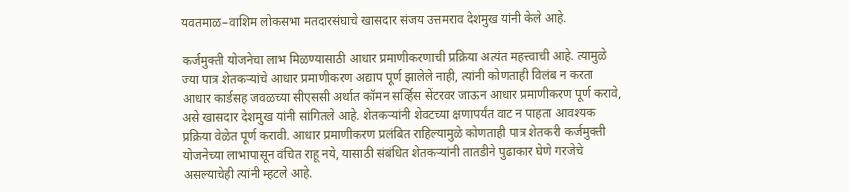यवतमाळ–वाशिम लोकसभा मतदारसंघाचे खासदार संजय उत्तमराव देशमुख यांनी केले आहे.

कर्जमुक्ती योजनेचा लाभ मिळण्यासाठी आधार प्रमाणीकरणाची प्रक्रिया अत्यंत महत्त्वाची आहे. त्यामुळे ज्या पात्र शेतकऱ्यांचे आधार प्रमाणीकरण अद्याप पूर्ण झालेले नाही, त्यांनी कोणताही विलंब न करता आधार कार्डसह जवळच्या सीएससी अर्थात कॉमन सर्व्हिस सेंटरवर जाऊन आधार प्रमाणीकरण पूर्ण करावे, असे खासदार देशमुख यांनी सांगितले आहे. शेतकऱ्यांनी शेवटच्या क्षणापर्यंत वाट न पाहता आवश्यक प्रक्रिया वेळेत पूर्ण करावी. आधार प्रमाणीकरण प्रलंबित राहिल्यामुळे कोणताही पात्र शेतकरी कर्जमुक्ती योजनेच्या लाभापासून वंचित राहू नये, यासाठी संबंधित शेतकऱ्यांनी तातडीने पुढाकार घेणे गरजेचे असल्याचेही त्यांनी म्हटले आहे.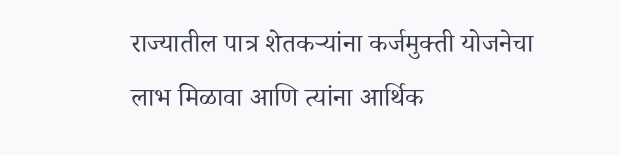राज्यातील पात्र शेतकऱ्यांना कर्जमुक्ती योजनेचा लाभ मिळावा आणि त्यांना आर्थिक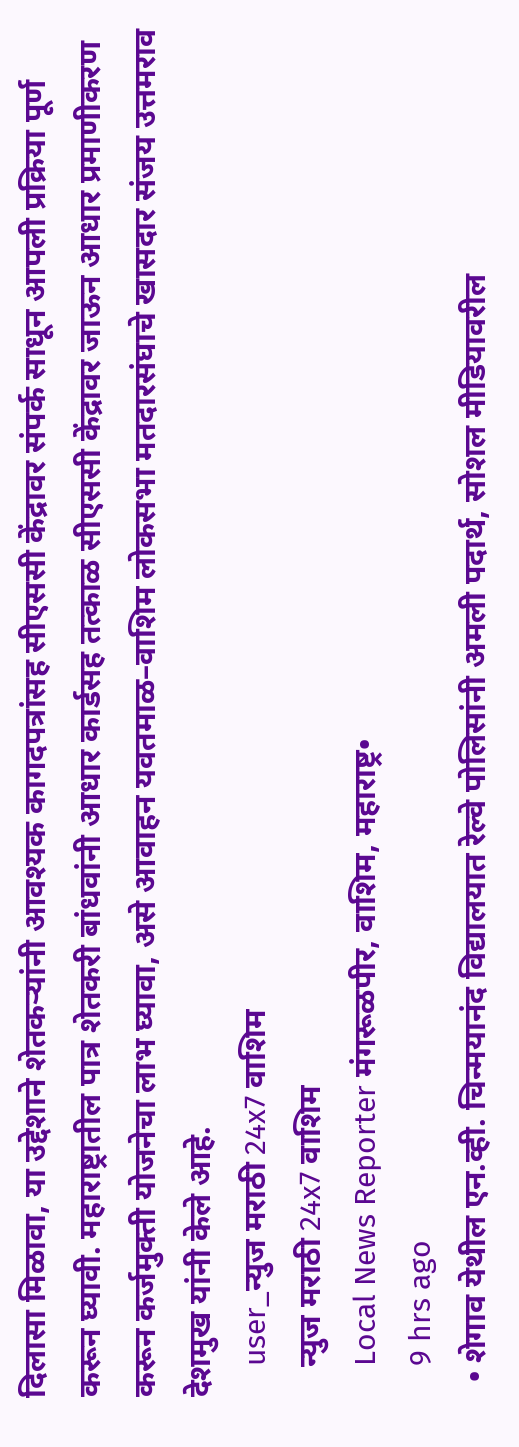दिलासा मिळावा, या उद्देशाने शेतकऱ्यांनी आवश्यक कागदपत्रांसह सीएससी केंद्रावर संपर्क साधून आपली प्रक्रिया पूर्ण करून घ्यावी. महाराष्ट्रातील पात्र शेतकरी बांधवांनी आधार कार्डसह तत्काळ सीएससी केंद्रावर जाऊन आधार प्रमाणीकरण करून कर्जमुक्ती योजनेचा लाभ घ्यावा, असे आवाहन यवतमाळ–वाशिम लोकसभा मतदारसंघाचे खासदार संजय उत्तमराव देशमुख यांनी केले आहे.
    user_न्युज मराठी 24x7 वाशिम
    न्युज मराठी 24x7 वाशिम
    Local News Reporter मंगरूळपीर, वाशिम, महाराष्ट्र•
    9 hrs ago
  • शेगाव येथील एन.व्ही. चिन्मयानंद विद्यालयात रेल्वे पोलिसांनी अमली पदार्थ, सोशल मीडियावरील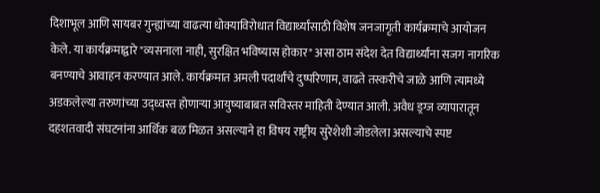दिशाभूल आणि सायबर गुन्ह्यांच्या वाढत्या धोक्याविरोधात विद्यार्थ्यांसाठी विशेष जनजागृती कार्यक्रमाचे आयोजन केले. या कार्यक्रमाद्वारे "व्यसनाला नाही, सुरक्षित भविष्यास होकार" असा ठाम संदेश देत विद्यार्थ्यांना सजग नागरिक बनण्याचे आवाहन करण्यात आले. कार्यक्रमात अमली पदार्थांचे दुष्परिणाम, वाढते तस्करीचे जाळे आणि त्यामध्ये अडकलेल्या तरुणांच्या उद्ध्वस्त होणाऱ्या आयुष्याबाबत सविस्तर माहिती देण्यात आली. अवैध ड्रग्ज व्यापारातून दहशतवादी संघटनांना आर्थिक बळ मिळत असल्याने हा विषय राष्ट्रीय सुरेशेशी जोडलेला असल्याचे स्पष्ट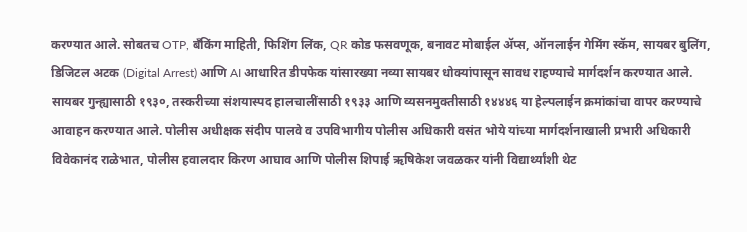करण्यात आले. सोबतच OTP, बँकिंग माहिती, फिशिंग लिंक, QR कोड फसवणूक, बनावट मोबाईल ॲप्स, ऑनलाईन गेमिंग स्कॅम, सायबर बुलिंग, डिजिटल अटक (Digital Arrest) आणि AI आधारित डीपफेक यांसारख्या नव्या सायबर धोक्यांपासून सावध राहण्याचे मार्गदर्शन करण्यात आले. सायबर गुन्ह्यासाठी १९३०, तस्करीच्या संशयास्पद हालचालींसाठी १९३३ आणि व्यसनमुक्तीसाठी १४४४६ या हेल्पलाईन क्रमांकांचा वापर करण्याचे आवाहन करण्यात आले. पोलीस अधीक्षक संदीप पालवे व उपविभागीय पोलीस अधिकारी वसंत भोये यांच्या मार्गदर्शनाखाली प्रभारी अधिकारी विवेकानंद राळेभात, पोलीस हवालदार किरण आघाव आणि पोलीस शिपाई ऋषिकेश जवळकर यांनी विद्यार्थ्यांशी थेट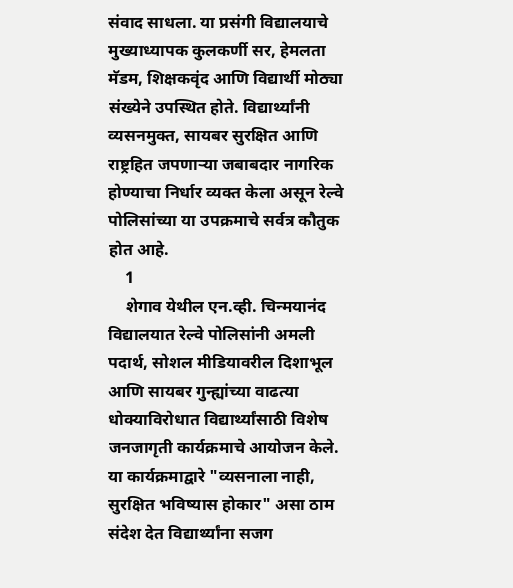संवाद साधला. या प्रसंगी विद्यालयाचे मुख्याध्यापक कुलकर्णी सर, हेमलता मॅडम, शिक्षकवृंद आणि विद्यार्थी मोठ्या संख्येने उपस्थित होते. विद्यार्थ्यांनी व्यसनमुक्त, सायबर सुरक्षित आणि राष्ट्रहित जपणाऱ्या जबाबदार नागरिक होण्याचा निर्धार व्यक्त केला असून रेल्वे पोलिसांच्या या उपक्रमाचे सर्वत्र कौतुक होत आहे.
    1
    शेगाव येथील एन.व्ही. चिन्मयानंद विद्यालयात रेल्वे पोलिसांनी अमली पदार्थ, सोशल मीडियावरील दिशाभूल आणि सायबर गुन्ह्यांच्या वाढत्या धोक्याविरोधात विद्यार्थ्यांसाठी विशेष जनजागृती कार्यक्रमाचे आयोजन केले. या कार्यक्रमाद्वारे "व्यसनाला नाही, सुरक्षित भविष्यास होकार" असा ठाम संदेश देत विद्यार्थ्यांना सजग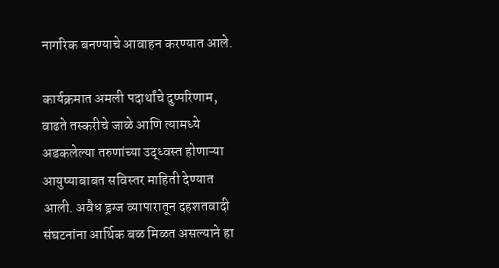नागरिक बनण्याचे आवाहन करण्यात आले.

कार्यक्रमात अमली पदार्थांचे दुष्परिणाम, वाढते तस्करीचे जाळे आणि त्यामध्ये अडकलेल्या तरुणांच्या उद्ध्वस्त होणाऱ्या आयुष्याबाबत सविस्तर माहिती देण्यात आली. अवैध ड्रग्ज व्यापारातून दहशतवादी संघटनांना आर्थिक बळ मिळत असल्याने हा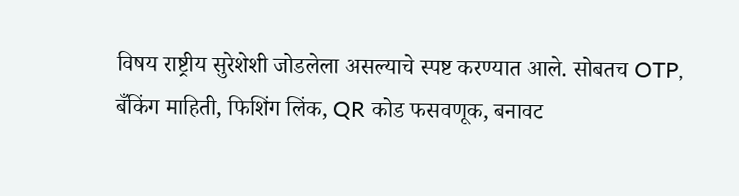विषय राष्ट्रीय सुरेशेशी जोडलेला असल्याचे स्पष्ट करण्यात आले. सोबतच OTP, बँकिंग माहिती, फिशिंग लिंक, QR कोड फसवणूक, बनावट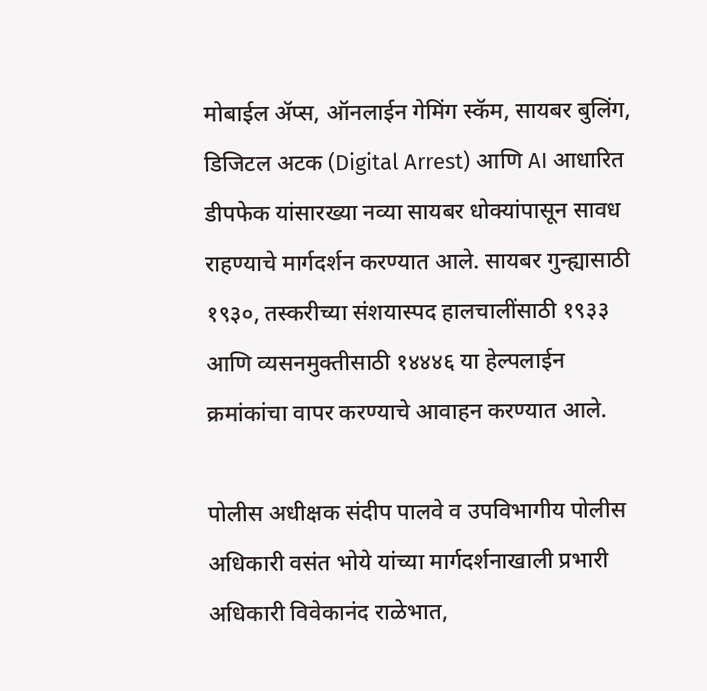मोबाईल ॲप्स, ऑनलाईन गेमिंग स्कॅम, सायबर बुलिंग, डिजिटल अटक (Digital Arrest) आणि AI आधारित डीपफेक यांसारख्या नव्या सायबर धोक्यांपासून सावध राहण्याचे मार्गदर्शन करण्यात आले. सायबर गुन्ह्यासाठी १९३०, तस्करीच्या संशयास्पद हालचालींसाठी १९३३ आणि व्यसनमुक्तीसाठी १४४४६ या हेल्पलाईन क्रमांकांचा वापर करण्याचे आवाहन करण्यात आले.

पोलीस अधीक्षक संदीप पालवे व उपविभागीय पोलीस अधिकारी वसंत भोये यांच्या मार्गदर्शनाखाली प्रभारी अधिकारी विवेकानंद राळेभात,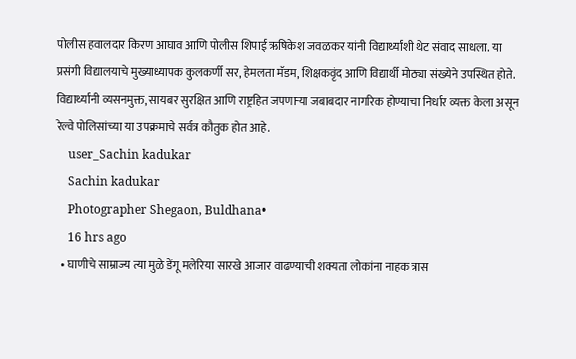पोलीस हवालदार किरण आघाव आणि पोलीस शिपाई ऋषिकेश जवळकर यांनी विद्यार्थ्यांशी थेट संवाद साधला. या प्रसंगी विद्यालयाचे मुख्याध्यापक कुलकर्णी सर, हेमलता मॅडम, शिक्षकवृंद आणि विद्यार्थी मोठ्या संख्येने उपस्थित होते. विद्यार्थ्यांनी व्यसनमुक्त, सायबर सुरक्षित आणि राष्ट्रहित जपणाऱ्या जबाबदार नागरिक होण्याचा निर्धार व्यक्त केला असून रेल्वे पोलिसांच्या या उपक्रमाचे सर्वत्र कौतुक होत आहे.
    user_Sachin kadukar
    Sachin kadukar
    Photographer Shegaon, Buldhana•
    16 hrs ago
  • घाणीचे साम्राज्य त्या मुळे डेंगू मलेरिया सारखे आजार वाढण्याची शक्यता लोकांना नाहक त्रास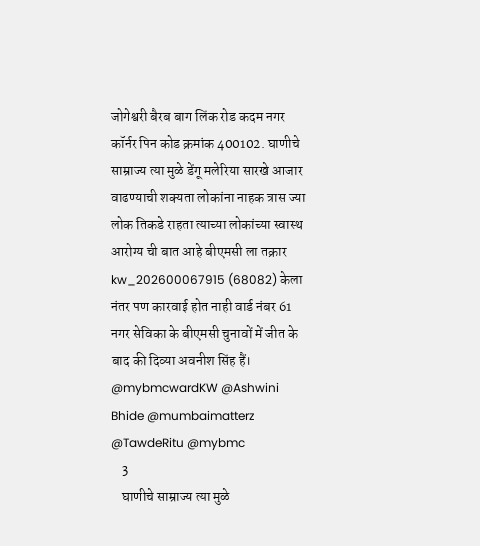जोगेश्वरी बैरब बाग लिंक रोड कदम नगर कॉर्नर पिन कोड क्रमांक 400102. घाणीचे साम्राज्य त्या मुळे डेंगू मलेरिया सारखे आजार वाढण्याची शक्यता लोकांना नाहक त्रास ज्या लोक तिकडे राहता त्याच्या लोकांच्या स्वास्थ आरोग्य ची बात आहे बीएमसी ला तक्रार kw_202600067915 (68082) केला नंतर पण कारवाई होत नाही वार्ड नंबर 61 नगर सेविका के बीएमसी चुनावों में जीत के बाद की दिव्या अवनीश सिंह हैं। @mybmcwardKW @Ashwini Bhide @mumbaimatterz @TawdeRitu @mybmc
    3
    घाणीचे साम्राज्य त्या मुळे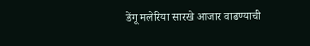डेंगू मलेरिया सारखे आजार वाढण्याची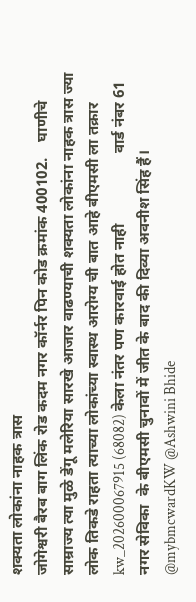शक्यता लोकांना नाहक त्रास
जोगेश्वरी बैरब बाग लिंक रोड कदम नगर कॉर्नर पिन कोड क्रमांक 400102.    घाणीचे साम्राज्य त्या मुळे डेंगू मलेरिया सारखे आजार वाढण्याची शक्यता लोकांना नाहक त्रास ज्या लोक तिकडे राहता त्याच्या लोकांच्या स्वास्थ आरोग्य ची बात आहे बीएमसी ला तक्रार  kw_202600067915 (68082) केला नंतर पण कारवाई होत नाही                  वार्ड नंबर 61   नगर सेविका  के बीएमसी चुनावों में जीत के बाद की दिव्या अवनीश सिंह हैं।
@mybmcwardKW @Ashwini Bhide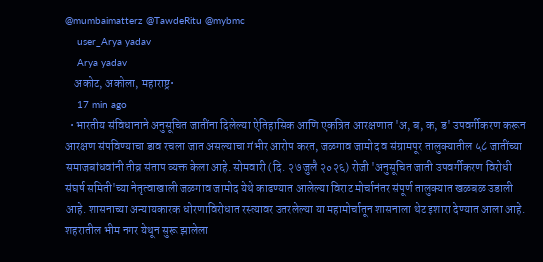@mumbaimatterz @TawdeRitu @mybmc
    user_Arya yadav
    Arya yadav
    अकोट, अकोला, महाराष्ट्र•
    17 min ago
  • भारतीय संविधानाने अनुसूचित जातींना दिलेल्या ऐतिहासिक आणि एकत्रित आरक्षणात 'अ, ब, क, ड' उपवर्गीकरण करून आरक्षण संपविण्याचा डाव रचला जात असल्याचा गंभीर आरोप करत, जळगाव जामोद व संग्रामपूर तालुक्यातील ५८ जातींच्या समाजबांधवांनी तीव्र संताप व्यक्त केला आहे. सोमवारी (दि. २७ जुलै २०२६) रोजी 'अनुसूचित जाती उपवर्गीकरण विरोधी संघर्ष समिती'च्या नेतृत्वाखाली जळगाव जामोद येथे काढण्यात आलेल्या विराट मोर्चानंतर संपूर्ण तालुक्यात खळबळ उडाली आहे. शासनाच्या अन्यायकारक धोरणाविरोधात रस्त्यावर उतरलेल्या या महामोर्चातून शासनाला थेट इशारा देण्यात आला आहे. शहरातील भीम नगर येथून सुरू झालेला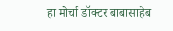हा मोर्चा डॉक्टर बाबासाहेब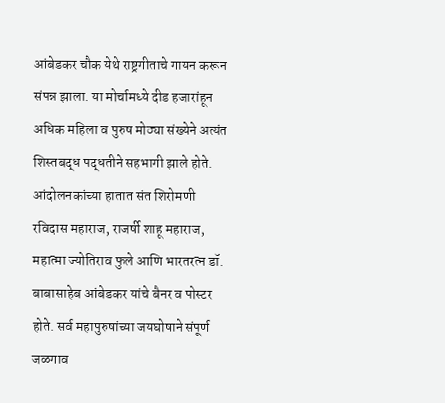आंबेडकर चौक येथे राष्ट्रगीताचे गायन करून संपन्न झाला. या मोर्चामध्ये दीड हजारांहून अधिक महिला व पुरुष मोठ्या संख्येने अत्यंत शिस्तबद्ध पद्धतीने सहभागी झाले होते. आंदोलनकांच्या हातात संत शिरोमणी रविदास महाराज, राजर्षी शाहू महाराज, महात्मा ज्योतिराव फुले आणि भारतरत्न डॉ. बाबासाहेब आंबेडकर यांचे बैनर व पोस्टर होते. सर्व महापुरुषांच्या जयघोषाने संपूर्ण जळगाव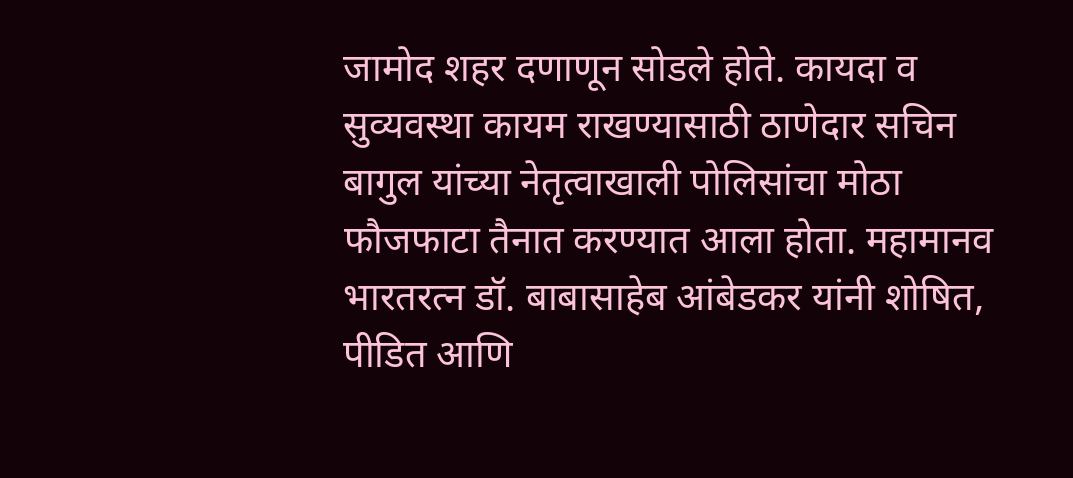जामोद शहर दणाणून सोडले होते. कायदा व सुव्यवस्था कायम राखण्यासाठी ठाणेदार सचिन बागुल यांच्या नेतृत्वाखाली पोलिसांचा मोठा फौजफाटा तैनात करण्यात आला होता. महामानव भारतरत्न डॉ. बाबासाहेब आंबेडकर यांनी शोषित, पीडित आणि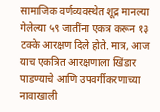सामाजिक वर्णव्यवस्थेत शूद्र मानल्या गेलेल्या ५९ जातींना एकत्र करून १३ टक्के आरक्षण दिले होते. मात्र, आज याच एकत्रित आरक्षणाला खिंडार पाडण्याचे आणि उपवर्गीकरणाच्या नावाखाली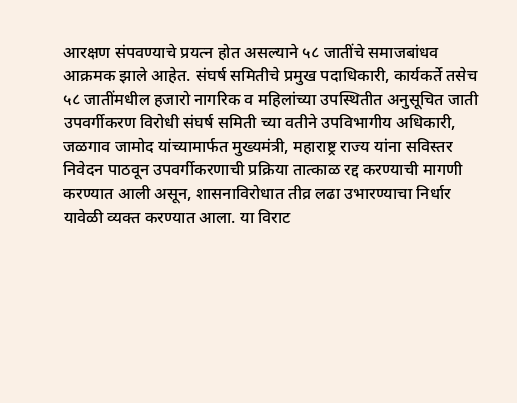आरक्षण संपवण्याचे प्रयत्न होत असल्याने ५८ जातींचे समाजबांधव आक्रमक झाले आहेत. संघर्ष समितीचे प्रमुख पदाधिकारी, कार्यकर्ते तसेच ५८ जातींमधील हजारो नागरिक व महिलांच्या उपस्थितीत अनुसूचित जाती उपवर्गीकरण विरोधी संघर्ष समिती च्या वतीने उपविभागीय अधिकारी, जळगाव जामोद यांच्यामार्फत मुख्यमंत्री, महाराष्ट्र राज्य यांना सविस्तर निवेदन पाठवून उपवर्गीकरणाची प्रक्रिया तात्काळ रद्द करण्याची मागणी करण्यात आली असून, शासनाविरोधात तीव्र लढा उभारण्याचा निर्धार यावेळी व्यक्त करण्यात आला. या विराट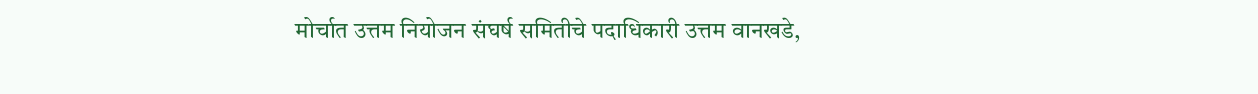मोर्चात उत्तम नियोजन संघर्ष समितीचे पदाधिकारी उत्तम वानखडे,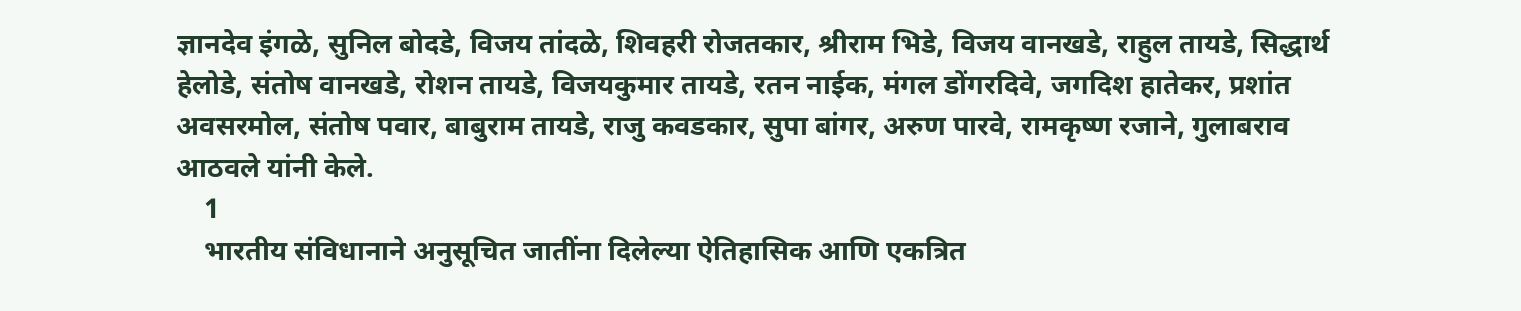ज्ञानदेव इंगळे, सुनिल बोदडे, विजय तांदळे, शिवहरी रोजतकार, श्रीराम भिडे, विजय वानखडे, राहुल तायडे, सिद्धार्थ हेलोडे, संतोष वानखडे, रोशन तायडे, विजयकुमार तायडे, रतन नाईक, मंगल डोंगरदिवे, जगदिश हातेकर, प्रशांत अवसरमोल, संतोष पवार, बाबुराम तायडे, राजु कवडकार, सुपा बांगर, अरुण पारवे, रामकृष्ण रजाने, गुलाबराव आठवले यांनी केले.
    1
    भारतीय संविधानाने अनुसूचित जातींना दिलेल्या ऐतिहासिक आणि एकत्रित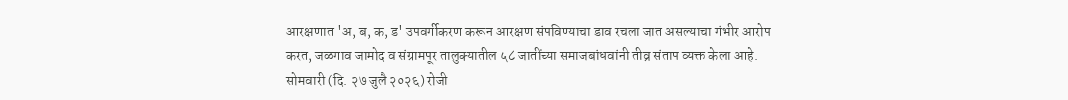आरक्षणात 'अ, ब, क, ड' उपवर्गीकरण करून आरक्षण संपविण्याचा डाव रचला जात असल्याचा गंभीर आरोप करत, जळगाव जामोद व संग्रामपूर तालुक्यातील ५८ जातींच्या समाजबांधवांनी तीव्र संताप व्यक्त केला आहे. सोमवारी (दि. २७ जुलै २०२६) रोजी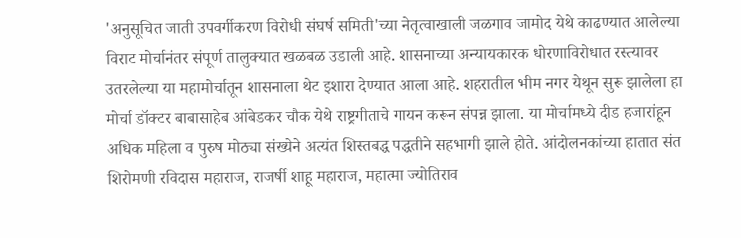'अनुसूचित जाती उपवर्गीकरण विरोधी संघर्ष समिती'च्या नेतृत्वाखाली जळगाव जामोद येथे काढण्यात आलेल्या विराट मोर्चानंतर संपूर्ण तालुक्यात खळबळ उडाली आहे. शासनाच्या अन्यायकारक धोरणाविरोधात रस्त्यावर उतरलेल्या या महामोर्चातून शासनाला थेट इशारा देण्यात आला आहे. शहरातील भीम नगर येथून सुरू झालेला हा मोर्चा डॉक्टर बाबासाहेब आंबेडकर चौक येथे राष्ट्रगीताचे गायन करून संपन्न झाला. या मोर्चामध्ये दीड हजारांहून अधिक महिला व पुरुष मोठ्या संख्येने अत्यंत शिस्तबद्ध पद्धतीने सहभागी झाले होते. आंदोलनकांच्या हातात संत शिरोमणी रविदास महाराज, राजर्षी शाहू महाराज, महात्मा ज्योतिराव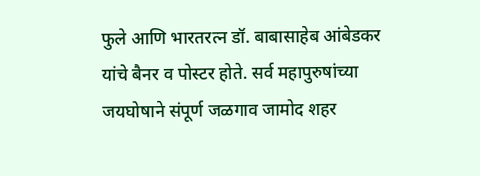फुले आणि भारतरत्न डॉ. बाबासाहेब आंबेडकर यांचे बैनर व पोस्टर होते. सर्व महापुरुषांच्या जयघोषाने संपूर्ण जळगाव जामोद शहर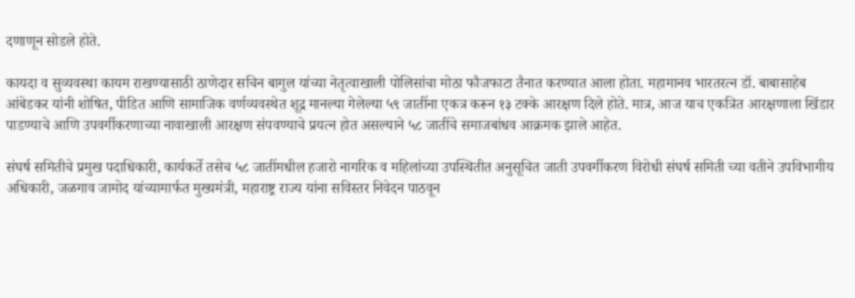दणाणून सोडले होते.

कायदा व सुव्यवस्था कायम राखण्यासाठी ठाणेदार सचिन बागुल यांच्या नेतृत्वाखाली पोलिसांचा मोठा फौजफाटा तैनात करण्यात आला होता. महामानव भारतरत्न डॉ. बाबासाहेब आंबेडकर यांनी शोषित, पीडित आणि सामाजिक वर्णव्यवस्थेत शूद्र मानल्या गेलेल्या ५९ जातींना एकत्र करून १३ टक्के आरक्षण दिले होते. मात्र, आज याच एकत्रित आरक्षणाला खिंडार पाडण्याचे आणि उपवर्गीकरणाच्या नावाखाली आरक्षण संपवण्याचे प्रयत्न होत असल्याने ५८ जातींचे समाजबांधव आक्रमक झाले आहेत.

संघर्ष समितीचे प्रमुख पदाधिकारी, कार्यकर्ते तसेच ५८ जातींमधील हजारो नागरिक व महिलांच्या उपस्थितीत अनुसूचित जाती उपवर्गीकरण विरोधी संघर्ष समिती च्या वतीने उपविभागीय अधिकारी, जळगाव जामोद यांच्यामार्फत मुख्यमंत्री, महाराष्ट्र राज्य यांना सविस्तर निवेदन पाठवून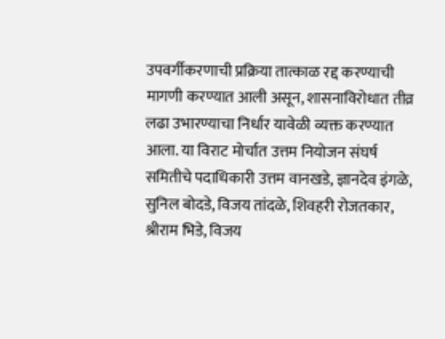उपवर्गीकरणाची प्रक्रिया तात्काळ रद्द करण्याची मागणी करण्यात आली असून, शासनाविरोधात तीव्र लढा उभारण्याचा निर्धार यावेळी व्यक्त करण्यात आला. या विराट मोर्चात उत्तम नियोजन संघर्ष समितीचे पदाधिकारी उत्तम वानखडे, ज्ञानदेव इंगळे, सुनिल बोदडे, विजय तांदळे, शिवहरी रोजतकार, श्रीराम भिडे, विजय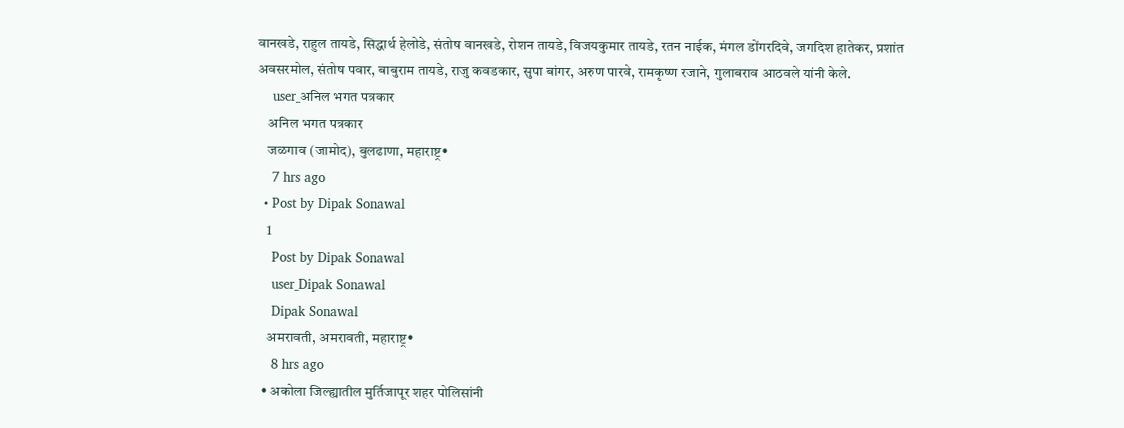वानखडे, राहुल तायडे, सिद्धार्थ हेलोडे, संतोष वानखडे, रोशन तायडे, विजयकुमार तायडे, रतन नाईक, मंगल डोंगरदिवे, जगदिश हातेकर, प्रशांत अवसरमोल, संतोष पवार, बाबुराम तायडे, राजु कवडकार, सुपा बांगर, अरुण पारवे, रामकृष्ण रजाने, गुलाबराव आठवले यांनी केले.
    user_अनिल भगत पत्रकार
    अनिल भगत पत्रकार
    जळगाव (जामोद), बुलढाणा, महाराष्ट्र•
    7 hrs ago
  • Post by Dipak Sonawal
    1
    Post by Dipak Sonawal
    user_Dipak Sonawal
    Dipak Sonawal
    अमरावती, अमरावती, महाराष्ट्र•
    8 hrs ago
  • अकोला जिल्ह्यातील मुर्तिजापूर शहर पोलिसांनी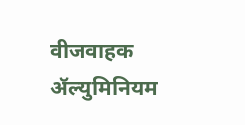वीजवाहक ॲल्युमिनियम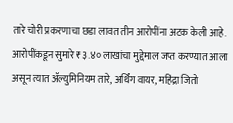तारे चोरी प्रकरणाचा छडा लावत तीन आरोपींना अटक केली आहे. आरोपींकडून सुमारे ₹३.४० लाखांचा मुद्देमाल जप्त करण्यात आला असून त्यात ॲल्युमिनियम तारे, अर्थिंग वायर, महिंद्रा जितो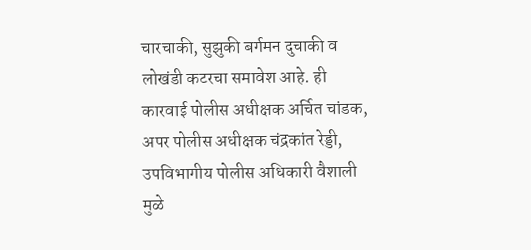चारचाकी, सुझुकी बर्गमन दुचाकी व लोखंडी कटरचा समावेश आहे. ही कारवाई पोलीस अधीक्षक अर्चित चांडक, अपर पोलीस अधीक्षक चंद्रकांत रेड्डी, उपविभागीय पोलीस अधिकारी वैशाली मुळे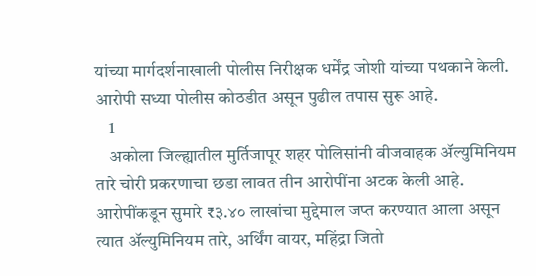यांच्या मार्गदर्शनाखाली पोलीस निरीक्षक धर्मेंद्र जोशी यांच्या पथकाने केली. आरोपी सध्या पोलीस कोठडीत असून पुढील तपास सुरू आहे.
    1
    अकोला जिल्ह्यातील मुर्तिजापूर शहर पोलिसांनी वीजवाहक ॲल्युमिनियम तारे चोरी प्रकरणाचा छडा लावत तीन आरोपींना अटक केली आहे. आरोपींकडून सुमारे ₹३.४० लाखांचा मुद्देमाल जप्त करण्यात आला असून त्यात ॲल्युमिनियम तारे, अर्थिंग वायर, महिंद्रा जितो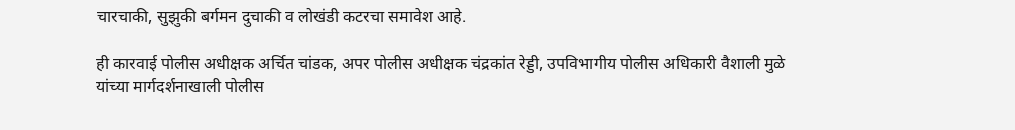चारचाकी, सुझुकी बर्गमन दुचाकी व लोखंडी कटरचा समावेश आहे.

ही कारवाई पोलीस अधीक्षक अर्चित चांडक, अपर पोलीस अधीक्षक चंद्रकांत रेड्डी, उपविभागीय पोलीस अधिकारी वैशाली मुळे यांच्या मार्गदर्शनाखाली पोलीस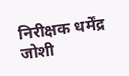निरीक्षक धर्मेंद्र जोशी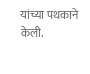यांच्या पथकाने केली.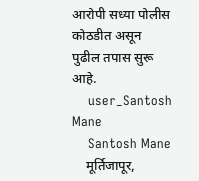आरोपी सध्या पोलीस कोठडीत असून पुढील तपास सुरू आहे.
    user_Santosh Mane
    Santosh Mane
    मूर्तिजापूर,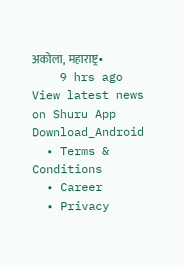अकोला, महाराष्ट्र•
    9 hrs ago
View latest news on Shuru App
Download_Android
  • Terms & Conditions
  • Career
  • Privacy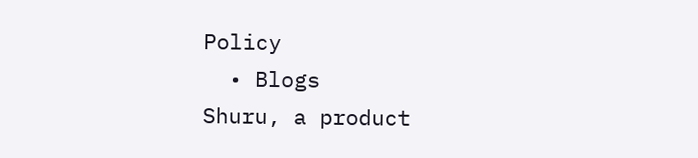Policy
  • Blogs
Shuru, a product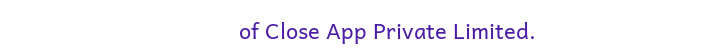of Close App Private Limited.